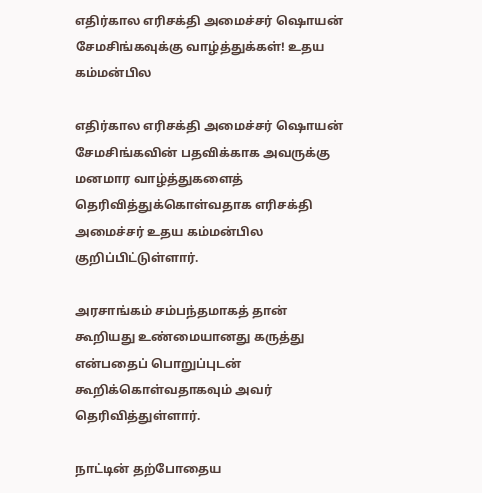எதிர்கால எரிசக்தி அமைச்சர் ஷொயன் சேமசிங்கவுக்கு வாழ்த்துக்கள்! உதய கம்மன்பில

எதிர்கால எரிசக்தி அமைச்சர் ஷொயன் சேமசிங்கவின் பதவிக்காக அவருக்கு மனமார வாழ்த்துகளைத் தெரிவித்துக்கொள்வதாக எரிசக்தி அமைச்சர் உதய கம்மன்பில குறிப்பிட்டுள்ளார்.

அரசாங்கம் சம்பந்தமாகத் தான் கூறியது உண்மையானது கருத்து என்பதைப் பொறுப்புடன் கூறிக்கொள்வதாகவும் அவர் தெரிவித்துள்ளார்.

நாட்டின் தற்போதைய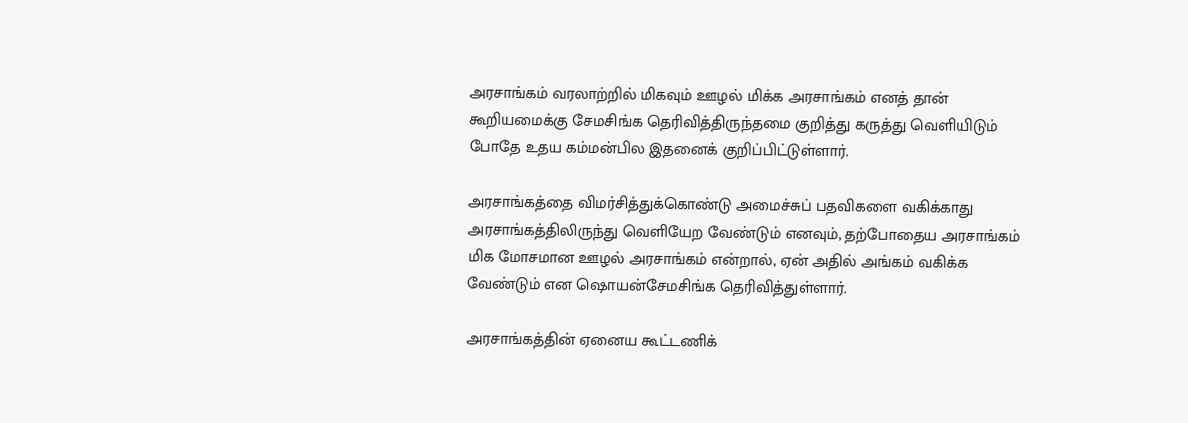அரசாங்கம் வரலாற்றில் மிகவும் ஊழல் மிக்க அரசாங்கம் எனத் தான் கூறியமைக்கு சேமசிங்க தெரிவித்திருந்தமை குறித்து கருத்து வெளியிடும் போதே உதய கம்மன்பில இதனைக் குறிப்பிட்டுள்ளார்.

அரசாங்கத்தை விமர்சித்துக்கொண்டு அமைச்சுப் பதவிகளை வகிக்காது அரசாங்கத்திலிருந்து வெளியேற வேண்டும் எனவும், தற்போதைய அரசாங்கம் மிக மோசமான ஊழல் அரசாங்கம் என்றால், ஏன் அதில் அங்கம் வகிக்க வேண்டும் என ஷொயன்சேமசிங்க தெரிவித்துள்ளார்.

அரசாங்கத்தின் ஏனைய கூட்டணிக்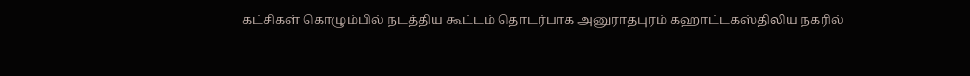கட்சிகள் கொழும்பில் நடத்திய கூட்டம் தொடர்பாக அனுராதபுரம் கஹாட்டகஸ்திலிய நகரில்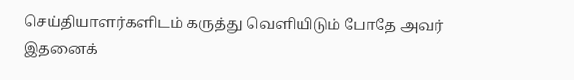செய்தியாளர்களிடம் கருத்து வெளியிடும் போதே அவர் இதனைக்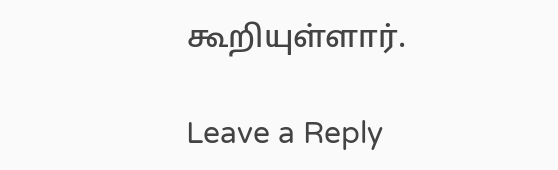கூறியுள்ளார்.

Leave a Reply